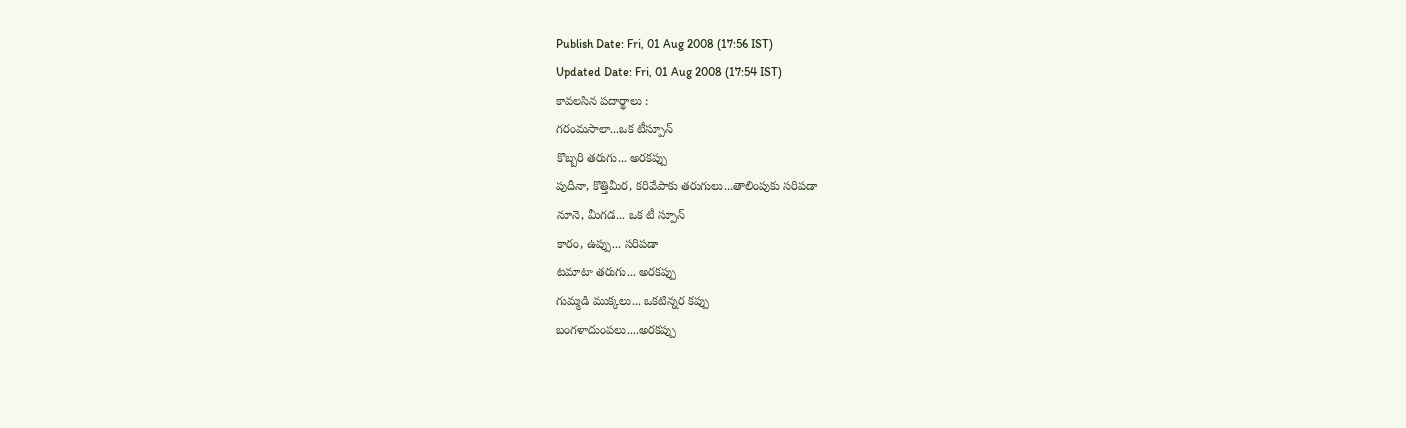Publish Date: Fri, 01 Aug 2008 (17:56 IST)
Updated Date: Fri, 01 Aug 2008 (17:54 IST)
కావలసిన పదార్థాలు :
గరంమసాలా...ఒక టీస్పూన్
కొబ్బరి తరుగు... అరకప్పు
పుదీనా, కొత్తిమీర, కరివేపాకు తరుగులు...తాలింపుకు సరిపడా
నూనె, మీగడ... ఒక టీ స్పూన్
కారం, ఉప్పు... సరిపడా
టమాటా తరుగు... అరకప్పు
గుమ్మడి ముక్కలు... ఒకటిన్నర కప్పు
బంగళాదుంపలు....అరకప్పు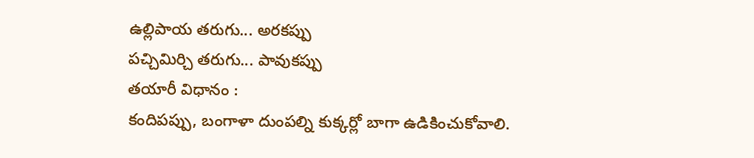ఉల్లిపాయ తరుగు... అరకప్పు
పచ్చిమిర్చి తరుగు... పావుకప్పు
తయారీ విధానం :
కందిపప్పు, బంగాళా దుంపల్ని కుక్కర్లో బాగా ఉడికించుకోవాలి.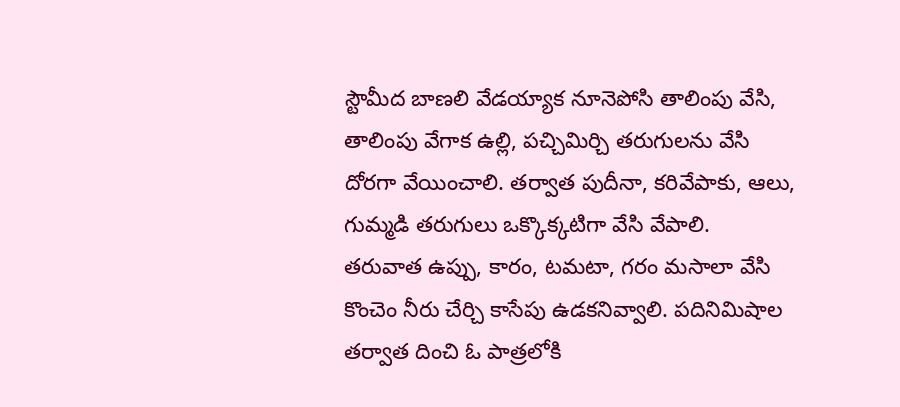స్టౌమీద బాణలి వేడయ్యాక నూనెపోసి తాలింపు వేసి, తాలింపు వేగాక ఉల్లి, పచ్చిమిర్చి తరుగులను వేసి దోరగా వేయించాలి. తర్వాత పుదీనా, కరివేపాకు, ఆలు, గుమ్మడి తరుగులు ఒక్కొక్కటిగా వేసి వేపాలి.
తరువాత ఉప్పు, కారం, టమటా, గరం మసాలా వేసి కొంచెం నీరు చేర్చి కాసేపు ఉడకనివ్వాలి. పదినిమిషాల తర్వాత దించి ఓ పాత్రలోకి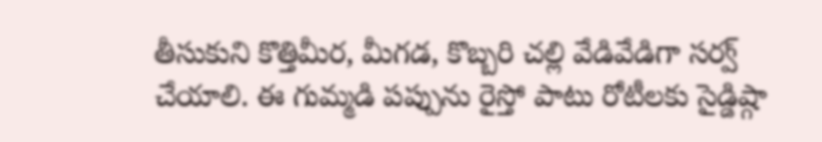తీసుకుని కొత్తిమీర, మీగడ, కొబ్బరి చల్లి వేడివేడిగా సర్వ్ చేయాలి. ఈ గుమ్మడి పప్పును రైస్తో పాటు రోటీలకు సైడ్డిష్గా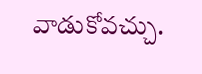వాడుకోవచ్చు.